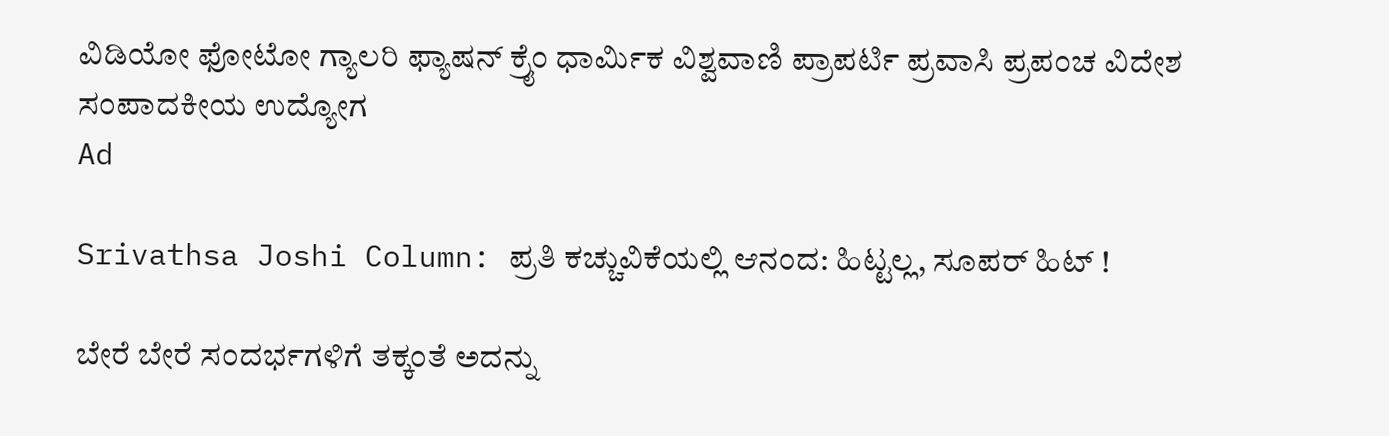ವಿಡಿಯೋ ಫೋಟೋ ಗ್ಯಾಲರಿ ಫ್ಯಾಷನ್ ಕ್ರೈಂ ಧಾರ್ಮಿಕ ವಿಶ್ವವಾಣಿ ಪ್ರಾಪರ್ಟಿ ಪ್ರವಾಸಿ ಪ್ರಪಂಚ ವಿದೇಶ ಸಂಪಾದಕೀಯ ಉದ್ಯೋಗ
Ad

Srivathsa Joshi Column: ಪ್ರತಿ ಕಚ್ಚುವಿಕೆಯಲ್ಲಿ ಆನಂದ: ಹಿಟ್ಟಲ್ಲ, ಸೂಪರ್‌ ಹಿಟ್‌ !

ಬೇರೆ ಬೇರೆ ಸಂದರ್ಭಗಳಿಗೆ ತಕ್ಕಂತೆ ಅದನ್ನು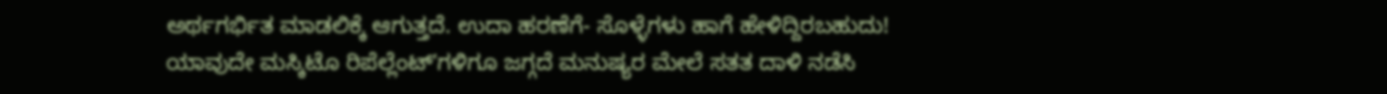ಅರ್ಥಗರ್ಭಿತ ಮಾಡಲಿಕ್ಕೆ ಆಗುತ್ತದೆ. ಉದಾ ಹರಣೆಗೆ- ಸೊಳ್ಳೆಗಳು ಹಾಗೆ ಹೇಳಿದ್ದಿರಬಹುದು! ಯಾವುದೇ ಮಸ್ಕಿಟೊ ರಿಪೆಲ್ಲೆಂಟ್ʼಗಳಿಗೂ ಜಗ್ಗದೆ ಮನುಷ್ಯರ ಮೇಲೆ ಸತತ ದಾಳಿ ನಡೆಸಿ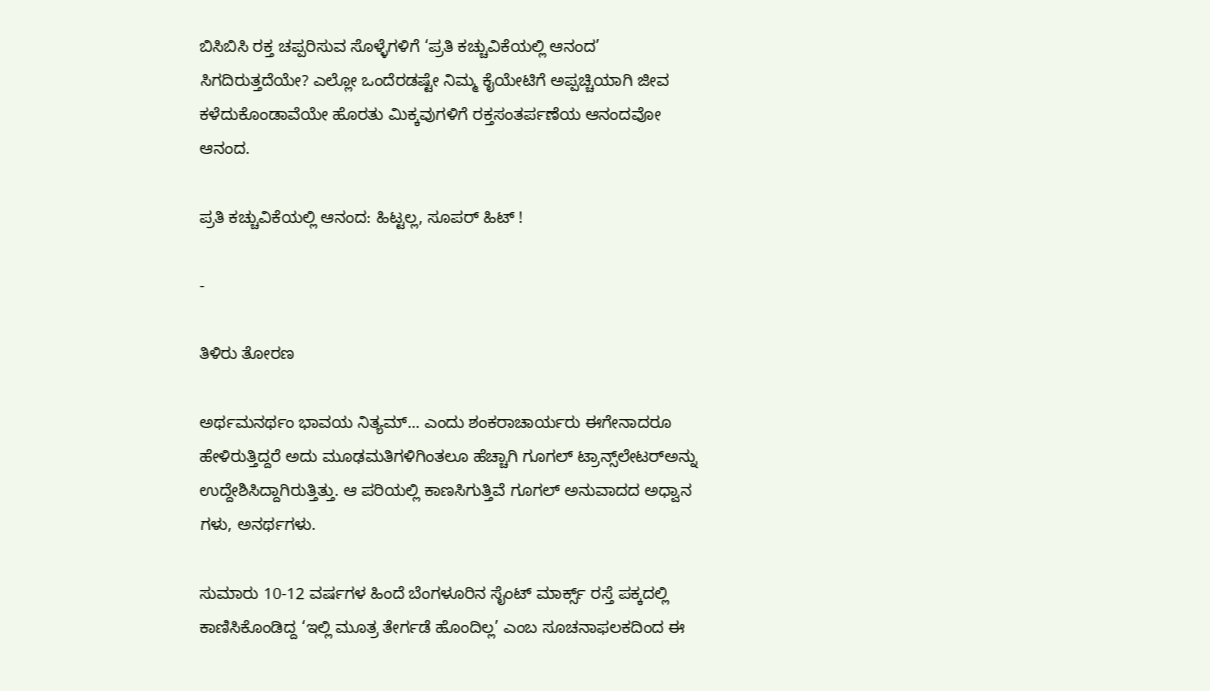ಬಿಸಿಬಿಸಿ ರಕ್ತ ಚಪ್ಪರಿಸುವ ಸೊಳ್ಳೆಗಳಿಗೆ ‘ಪ್ರತಿ ಕಚ್ಚುವಿಕೆಯಲ್ಲಿ ಆನಂದ’ ಸಿಗದಿರುತ್ತದೆಯೇ? ಎಲ್ಲೋ ಒಂದೆರಡಷ್ಟೇ ನಿಮ್ಮ ಕೈಯೇಟಿಗೆ ಅಪ್ಪಚ್ಚಿಯಾಗಿ ಜೀವ ಕಳೆದುಕೊಂಡಾವೆಯೇ ಹೊರತು ಮಿಕ್ಕವುಗಳಿಗೆ ರಕ್ತಸಂತರ್ಪಣೆಯ ಆನಂದವೋ ಆನಂದ.

ಪ್ರತಿ ಕಚ್ಚುವಿಕೆಯಲ್ಲಿ ಆನಂದ: ಹಿಟ್ಟಲ್ಲ, ಸೂಪರ್‌ ಹಿಟ್‌ !

-

ತಿಳಿರು ತೋರಣ

ಅರ್ಥಮನರ್ಥಂ ಭಾವಯ ನಿತ್ಯಮ್... ಎಂದು ಶಂಕರಾಚಾರ್ಯರು ಈಗೇನಾದರೂ ಹೇಳಿರುತ್ತಿದ್ದರೆ ಅದು ಮೂಢಮತಿಗಳಿಗಿಂತಲೂ ಹೆಚ್ಚಾಗಿ ಗೂಗಲ್ ಟ್ರಾನ್ಸ್‌ಲೇಟರ್‌ಅನ್ನು ಉದ್ದೇಶಿಸಿದ್ದಾಗಿರುತ್ತಿತ್ತು. ಆ ಪರಿಯಲ್ಲಿ ಕಾಣಸಿಗುತ್ತಿವೆ ಗೂಗಲ್ ಅನುವಾದದ ಅಧ್ವಾನ ಗಳು, ಅನರ್ಥಗಳು.

ಸುಮಾರು 10-12 ವರ್ಷಗಳ ಹಿಂದೆ ಬೆಂಗಳೂರಿನ ಸೈಂಟ್ ಮಾರ್ಕ್ಸ್ ರಸ್ತೆ ಪಕ್ಕದಲ್ಲಿ ಕಾಣಿಸಿಕೊಂಡಿದ್ದ ‘ಇಲ್ಲಿ ಮೂತ್ರ ತೇರ್ಗಡೆ ಹೊಂದಿಲ್ಲ’ ಎಂಬ ಸೂಚನಾಫಲಕದಿಂದ ಈ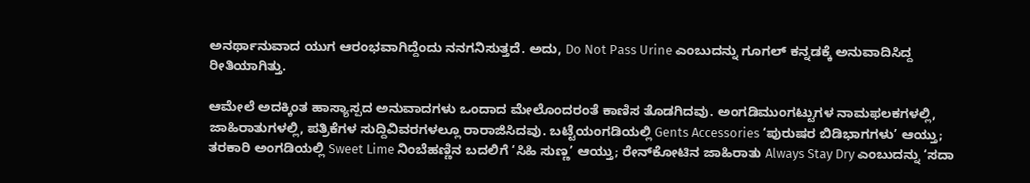ಅನರ್ಥಾನುವಾದ ಯುಗ ಆರಂಭವಾಗಿದ್ದೆಂದು ನನಗನಿಸುತ್ತದೆ. ಅದು, Do Not Pass Urine ಎಂಬುದನ್ನು ಗೂಗಲ್ ಕನ್ನಡಕ್ಕೆ ಅನುವಾದಿಸಿದ್ದ ರೀತಿಯಾಗಿತ್ತು.

ಆಮೇಲೆ ಅದಕ್ಕಿಂತ ಹಾಸ್ಯಾಸ್ಪದ ಅನುವಾದಗಳು ಒಂದಾದ ಮೇಲೊಂದರಂತೆ ಕಾಣಿಸ ತೊಡಗಿದವು. ಅಂಗಡಿಮುಂಗಟ್ಟುಗಳ ನಾಮಫಲಕಗಳಲ್ಲಿ, ಜಾಹಿರಾತುಗಳಲ್ಲಿ, ಪತ್ರಿಕೆಗಳ ಸುದ್ದಿವಿವರಗಳಲ್ಲೂ ರಾರಾಜಿಸಿದವು. ಬಟ್ಟೆಯಂಗಡಿಯಲ್ಲಿ Gents Accessories ‘ಪುರುಷರ ಬಿಡಿಭಾಗಗಳು’ ಆಯ್ತು; ತರಕಾರಿ ಅಂಗಡಿಯಲ್ಲಿ Sweet Lime ನಿಂಬೆಹಣ್ಣಿನ ಬದಲಿಗೆ ‘ಸಿಹಿ ಸುಣ್ಣ’ ಆಯ್ತು; ರೇನ್‌ಕೋಟಿನ ಜಾಹಿರಾತು Always Stay Dry ಎಂಬುದನ್ನು ‘ಸದಾ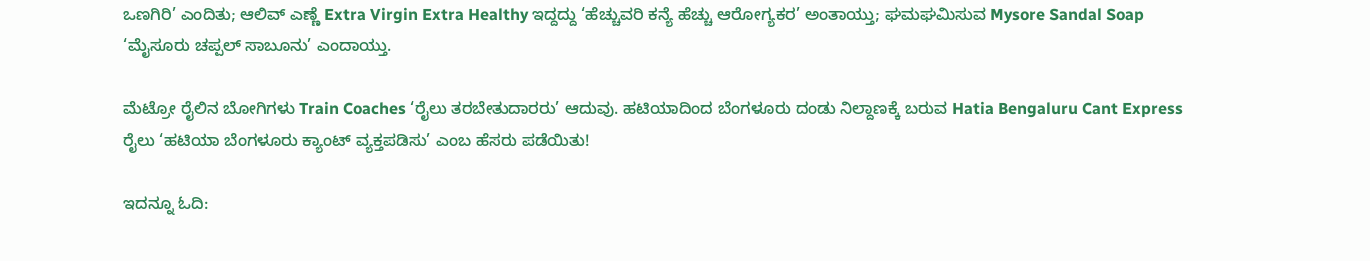ಒಣಗಿರಿ’ ಎಂದಿತು; ಆಲಿವ್ ಎಣ್ಣೆ Extra Virgin Extra Healthy ಇದ್ದದ್ದು ‘ಹೆಚ್ಚುವರಿ ಕನ್ಯೆ ಹೆಚ್ಚು ಆರೋಗ್ಯಕರ’ ಅಂತಾಯ್ತು; ಘಮಘಮಿಸುವ Mysore Sandal Soap ‘ಮೈಸೂರು ಚಪ್ಪಲ್ ಸಾಬೂನು’ ಎಂದಾಯ್ತು.

ಮೆಟ್ರೋ ರೈಲಿನ ಬೋಗಿಗಳು Train Coaches ‘ರೈಲು ತರಬೇತುದಾರರು’ ಆದುವು. ಹಟಿಯಾದಿಂದ ಬೆಂಗಳೂರು ದಂಡು ನಿಲ್ದಾಣಕ್ಕೆ ಬರುವ Hatia Bengaluru Cant Express ರೈಲು ‘ಹಟಿಯಾ ಬೆಂಗಳೂರು ಕ್ಯಾಂಟ್ ವ್ಯಕ್ತಪಡಿಸು’ ಎಂಬ ಹೆಸರು ಪಡೆಯಿತು!

ಇದನ್ನೂ ಓದಿ: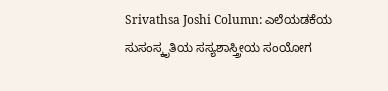Srivathsa Joshi Column: ಎಲೆಯಡಕೆಯ ಸುಸಂಸ್ಕೃತಿಯ ಸಸ್ಯಶಾಸ್ತ್ರೀಯ ಸಂಯೋಗ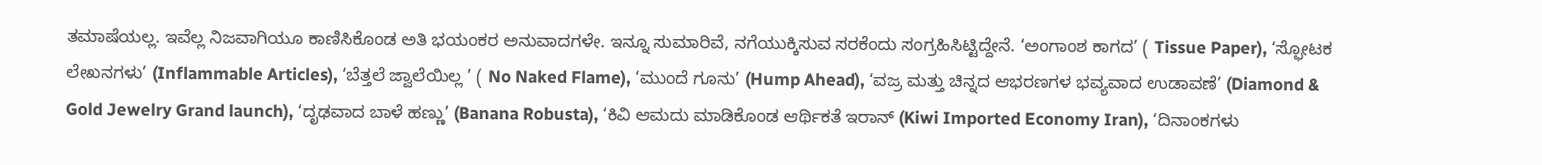ತಮಾಷೆಯಲ್ಲ. ಇವೆಲ್ಲ ನಿಜವಾಗಿಯೂ ಕಾಣಿಸಿಕೊಂಡ ಅತಿ ಭಯಂಕರ ಅನುವಾದಗಳೇ. ಇನ್ನೂ ಸುಮಾರಿವೆ, ನಗೆಯುಕ್ಕಿಸುವ ಸರಕೆಂದು ಸಂಗ್ರಹಿಸಿಟ್ಟಿದ್ದೇನೆ. ‘ಅಂಗಾಂಶ ಕಾಗದ’ ( Tissue Paper), ‘ಸ್ಫೋಟಕ ಲೇಖನಗಳು’ (Inflammable Articles), ‘ಬೆತ್ತಲೆ ಜ್ವಾಲೆಯಿಲ್ಲ ’ ( No Naked Flame), ‘ಮುಂದೆ ಗೂನು’ (Hump Ahead), ‘ವಜ್ರ ಮತ್ತು ಚಿನ್ನದ ಆಭರಣಗಳ ಭವ್ಯವಾದ ಉಡಾವಣೆ’ (Diamond & Gold Jewelry Grand launch), ‘ದೃಢವಾದ ಬಾಳೆ ಹಣ್ಣು’ (Banana Robusta), ‘ಕಿವಿ ಆಮದು ಮಾಡಿಕೊಂಡ ಆರ್ಥಿಕತೆ ಇರಾನ್ (Kiwi Imported Economy Iran), ‘ದಿನಾಂಕಗಳು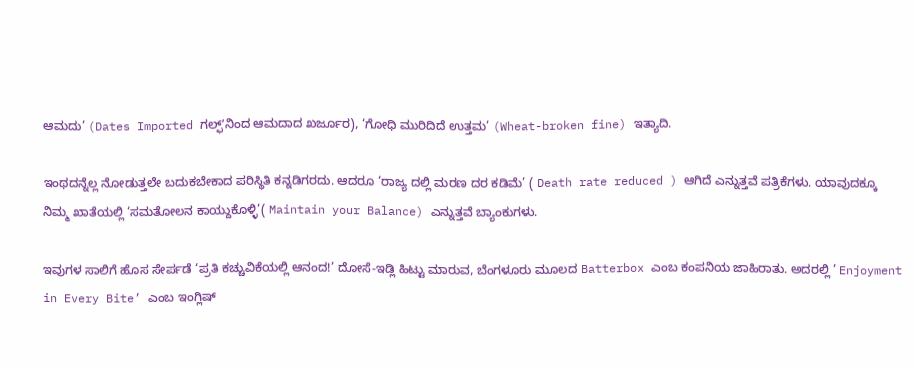ಆಮದು’ (Dates Imported ಗಲ್ಫ್‌ʼನಿಂದ ಆಮದಾದ ಖರ್ಜೂರ), ‘ಗೋಧಿ ಮುರಿದಿದೆ ಉತ್ತಮ’ (Wheat-broken fine) ಇತ್ಯಾದಿ.

ಇಂಥದನ್ನೆಲ್ಲ ನೋಡುತ್ತಲೇ ಬದುಕಬೇಕಾದ ಪರಿಸ್ಥಿತಿ ಕನ್ನಡಿಗರದು. ಆದರೂ ‘ರಾಜ್ಯ ದಲ್ಲಿ ಮರಣ ದರ ಕಡಿಮೆ’ ( Death rate reduced ) ಆಗಿದೆ ಎನ್ನುತ್ತವೆ ಪತ್ರಿಕೆಗಳು. ಯಾವುದಕ್ಕೂ ನಿಮ್ಮ ಖಾತೆಯಲ್ಲಿ ‘ಸಮತೋಲನ ಕಾಯ್ದುಕೊಳ್ಳಿ’( Maintain your Balance) ಎನ್ನುತ್ತವೆ ಬ್ಯಾಂಕುಗಳು.

ಇವುಗಳ ಸಾಲಿಗೆ ಹೊಸ ಸೇರ್ಪಡೆ ‘ಪ್ರತಿ ಕಚ್ಚುವಿಕೆಯಲ್ಲಿ ಆನಂದ!’ ದೋಸೆ-ಇಡ್ಲಿ ಹಿಟ್ಟು ಮಾರುವ, ಬೆಂಗಳೂರು ಮೂಲದ Batterbox ಎಂಬ ಕಂಪನಿಯ ಜಾಹಿರಾತು. ಅದರಲ್ಲಿ ’ Enjoyment in Every Bite’ ಎಂಬ ಇಂಗ್ಲಿಷ್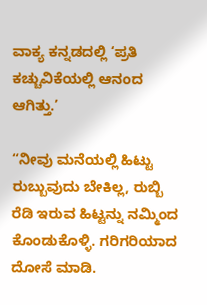ವಾಕ್ಯ ಕನ್ನಡದಲ್ಲಿ ‘ಪ್ರತಿ ಕಚ್ಚುವಿಕೆಯಲ್ಲಿ ಆನಂದ ಆಗಿತ್ತು.’

“ನೀವು ಮನೆಯಲ್ಲಿ ಹಿಟ್ಟು ರುಬ್ಬುವುದು ಬೇಕಿಲ್ಲ, ರುಬ್ಬಿ ರೆಡಿ ಇರುವ ಹಿಟ್ಟನ್ನು ನಮ್ಮಿಂದ ಕೊಂಡುಕೊಳ್ಳಿ. ಗರಿಗರಿಯಾದ ದೋಸೆ ಮಾಡಿ.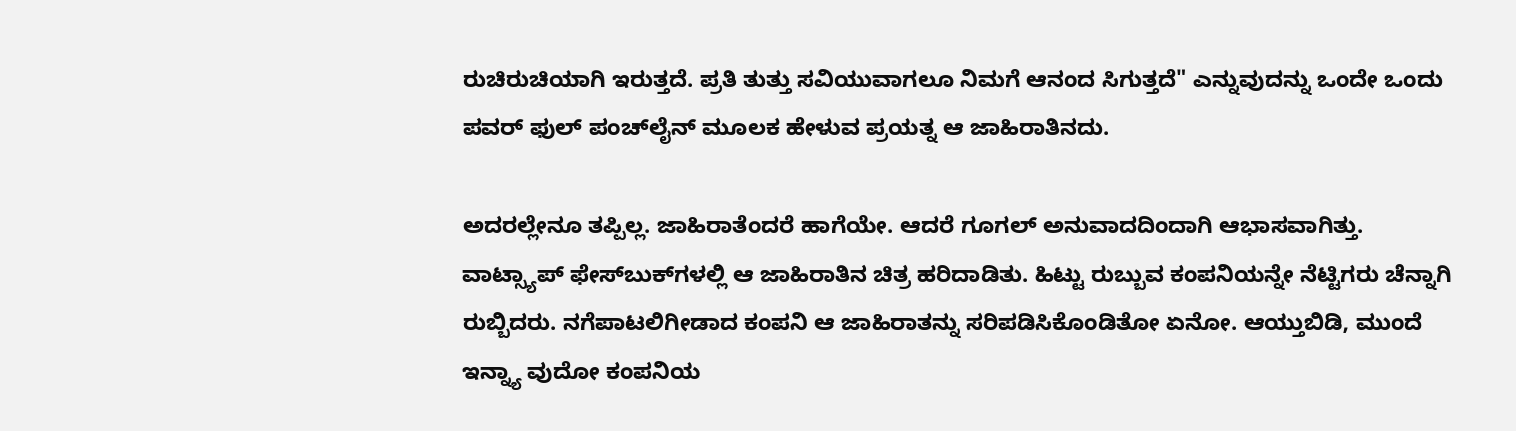ರುಚಿರುಚಿಯಾಗಿ ಇರುತ್ತದೆ. ಪ್ರತಿ ತುತ್ತು ಸವಿಯುವಾಗಲೂ ನಿಮಗೆ ಆನಂದ ಸಿಗುತ್ತದೆ" ಎನ್ನುವುದನ್ನು ಒಂದೇ ಒಂದು ಪವರ್ ಫುಲ್ ಪಂಚ್‌ಲೈನ್ ಮೂಲಕ ಹೇಳುವ ಪ್ರಯತ್ನ ಆ ಜಾಹಿರಾತಿನದು.

ಅದರಲ್ಲೇನೂ ತಪ್ಪಿಲ್ಲ. ಜಾಹಿರಾತೆಂದರೆ ಹಾಗೆಯೇ. ಆದರೆ ಗೂಗಲ್ ಅನುವಾದದಿಂದಾಗಿ ಆಭಾಸವಾಗಿತ್ತು. ವಾಟ್ಸ್ಯಾಪ್ ಫೇಸ್‌ಬುಕ್‌ಗಳಲ್ಲಿ ಆ ಜಾಹಿರಾತಿನ ಚಿತ್ರ ಹರಿದಾಡಿತು. ಹಿಟ್ಟು ರುಬ್ಬುವ ಕಂಪನಿಯನ್ನೇ ನೆಟ್ಟಿಗರು ಚೆನ್ನಾಗಿ ರುಬ್ಬಿದರು. ನಗೆಪಾಟಲಿಗೀಡಾದ ಕಂಪನಿ ಆ ಜಾಹಿರಾತನ್ನು ಸರಿಪಡಿಸಿಕೊಂಡಿತೋ ಏನೋ. ಆಯ್ತುಬಿಡಿ, ಮುಂದೆ ಇನ್ನ್ಯಾ ವುದೋ ಕಂಪನಿಯ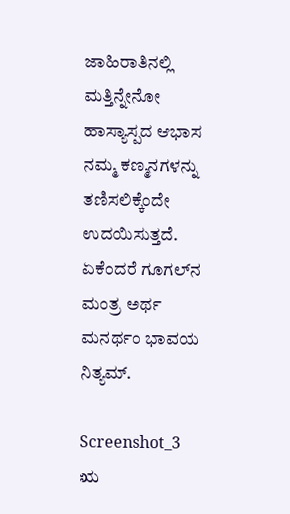ಜಾಹಿರಾತಿನಲ್ಲಿ ಮತ್ತಿನ್ನೇನೋ ಹಾಸ್ಯಾಸ್ಪದ ಆಭಾಸ ನಮ್ಮ ಕಣ್ಮನಗಳನ್ನು ತಣಿಸಲಿಕ್ಕೆಂದೇ ಉದಯಿಸುತ್ತದೆ. ಏಕೆಂದರೆ ಗೂಗಲ್‌ನ ಮಂತ್ರ ಅರ್ಥ ಮನರ್ಥಂ ಭಾವಯ ನಿತ್ಯಮ್.

Screenshot_3 ಋ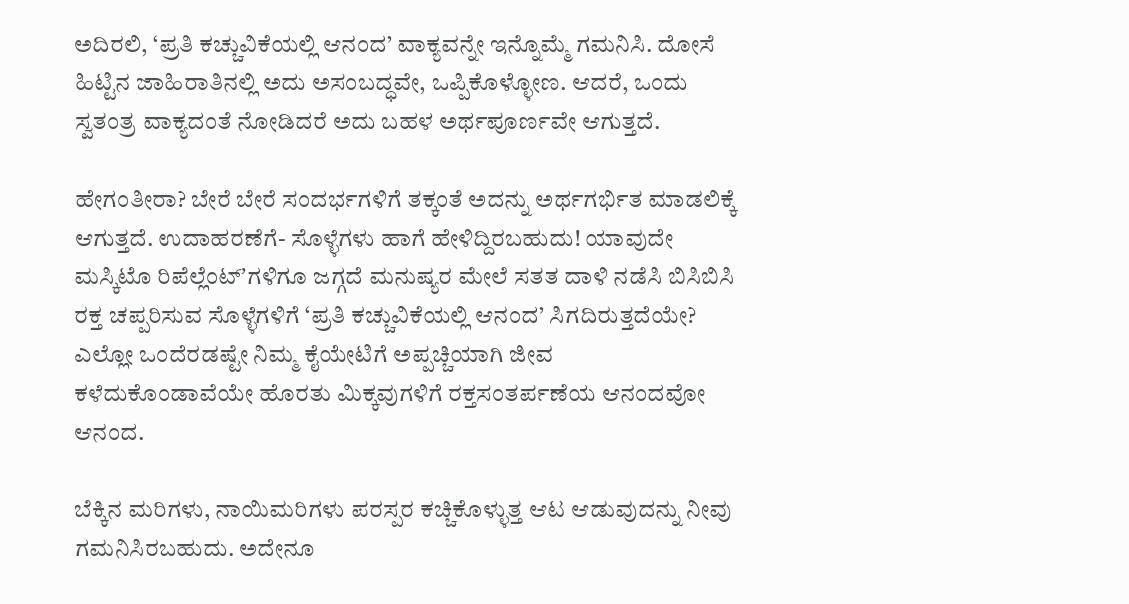ಅದಿರಲಿ, ‘ಪ್ರತಿ ಕಚ್ಚುವಿಕೆಯಲ್ಲಿ ಆನಂದ’ ವಾಕ್ಯವನ್ನೇ ಇನ್ನೊಮ್ಮೆ ಗಮನಿಸಿ. ದೋಸೆ ಹಿಟ್ಟಿನ ಜಾಹಿರಾತಿನಲ್ಲಿ ಅದು ಅಸಂಬದ್ಧವೇ, ಒಪ್ಪಿಕೊಳ್ಳೋಣ. ಆದರೆ, ಒಂದು ಸ್ವತಂತ್ರ ವಾಕ್ಯದಂತೆ ನೋಡಿದರೆ ಅದು ಬಹಳ ಅರ್ಥಪೂರ್ಣವೇ ಆಗುತ್ತದೆ.

ಹೇಗಂತೀರಾ? ಬೇರೆ ಬೇರೆ ಸಂದರ್ಭಗಳಿಗೆ ತಕ್ಕಂತೆ ಅದನ್ನು ಅರ್ಥಗರ್ಭಿತ ಮಾಡಲಿಕ್ಕೆ ಆಗುತ್ತದೆ. ಉದಾಹರಣೆಗೆ- ಸೊಳ್ಳೆಗಳು ಹಾಗೆ ಹೇಳಿದ್ದಿರಬಹುದು! ಯಾವುದೇ ಮಸ್ಕಿಟೊ ರಿಪೆಲ್ಲೆಂಟ್ʼಗಳಿಗೂ ಜಗ್ಗದೆ ಮನುಷ್ಯರ ಮೇಲೆ ಸತತ ದಾಳಿ ನಡೆಸಿ ಬಿಸಿಬಿಸಿ ರಕ್ತ ಚಪ್ಪರಿಸುವ ಸೊಳ್ಳೆಗಳಿಗೆ ‘ಪ್ರತಿ ಕಚ್ಚುವಿಕೆಯಲ್ಲಿ ಆನಂದ’ ಸಿಗದಿರುತ್ತದೆಯೇ? ಎಲ್ಲೋ ಒಂದೆರಡಷ್ಟೇ ನಿಮ್ಮ ಕೈಯೇಟಿಗೆ ಅಪ್ಪಚ್ಚಿಯಾಗಿ ಜೀವ ಕಳೆದುಕೊಂಡಾವೆಯೇ ಹೊರತು ಮಿಕ್ಕವುಗಳಿಗೆ ರಕ್ತಸಂತರ್ಪಣೆಯ ಆನಂದವೋ ಆನಂದ.

ಬೆಕ್ಕಿನ ಮರಿಗಳು, ನಾಯಿಮರಿಗಳು ಪರಸ್ಪರ ಕಚ್ಚಿಕೊಳ್ಳುತ್ತ ಆಟ ಆಡುವುದನ್ನು ನೀವು ಗಮನಿಸಿರಬಹುದು. ಅದೇನೂ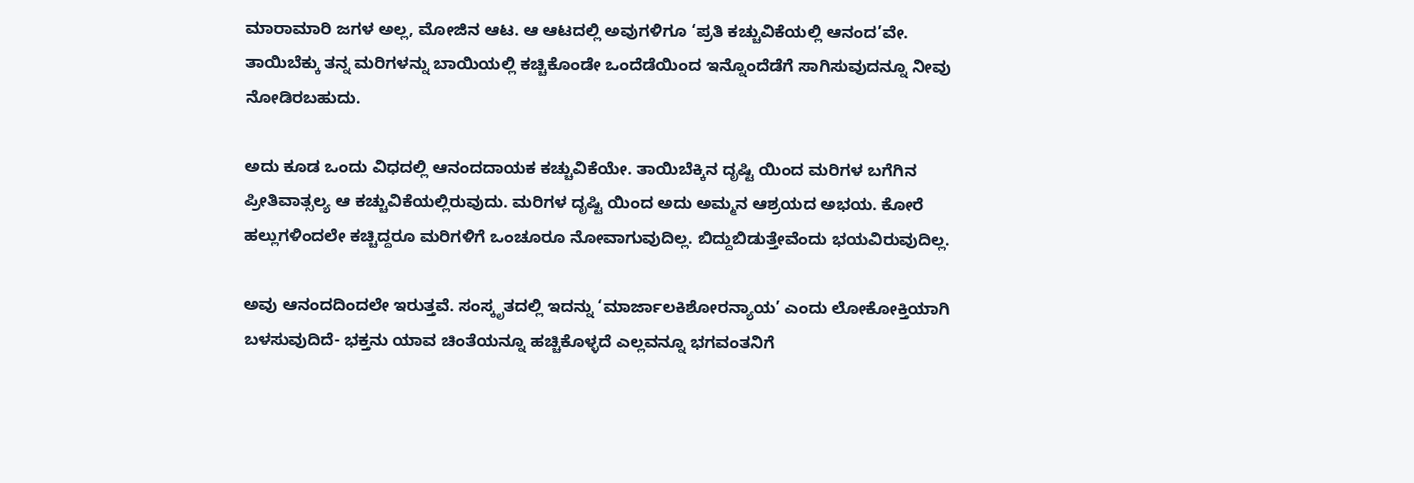ಮಾರಾಮಾರಿ ಜಗಳ ಅಲ್ಲ, ಮೋಜಿನ ಆಟ. ಆ ಆಟದಲ್ಲಿ ಅವುಗಳಿಗೂ ‘ಪ್ರತಿ ಕಚ್ಚುವಿಕೆಯಲ್ಲಿ ಆನಂದ’ವೇ. ತಾಯಿಬೆಕ್ಕು ತನ್ನ ಮರಿಗಳನ್ನು ಬಾಯಿಯಲ್ಲಿ ಕಚ್ಚಿಕೊಂಡೇ ಒಂದೆಡೆಯಿಂದ ಇನ್ನೊಂದೆಡೆಗೆ ಸಾಗಿಸುವುದನ್ನೂ ನೀವು ನೋಡಿರಬಹುದು.

ಅದು ಕೂಡ ಒಂದು ವಿಧದಲ್ಲಿ ಆನಂದದಾಯಕ ಕಚ್ಚುವಿಕೆಯೇ. ತಾಯಿಬೆಕ್ಕಿನ ದೃಷ್ಟಿ ಯಿಂದ ಮರಿಗಳ ಬಗೆಗಿನ ಪ್ರೀತಿವಾತ್ಸಲ್ಯ ಆ ಕಚ್ಚುವಿಕೆಯಲ್ಲಿರುವುದು. ಮರಿಗಳ ದೃಷ್ಟಿ ಯಿಂದ ಅದು ಅಮ್ಮನ ಆಶ್ರಯದ ಅಭಯ. ಕೋರೆ ಹಲ್ಲುಗಳಿಂದಲೇ ಕಚ್ಚಿದ್ದರೂ ಮರಿಗಳಿಗೆ ಒಂಚೂರೂ ನೋವಾಗುವುದಿಲ್ಲ. ಬಿದ್ದುಬಿಡುತ್ತೇವೆಂದು ಭಯವಿರುವುದಿಲ್ಲ.

ಅವು ಆನಂದದಿಂದಲೇ ಇರುತ್ತವೆ. ಸಂಸ್ಕೃತದಲ್ಲಿ ಇದನ್ನು ‘ಮಾರ್ಜಾಲಕಿಶೋರನ್ಯಾಯ’ ಎಂದು ಲೋಕೋಕ್ತಿಯಾಗಿ ಬಳಸುವುದಿದೆ- ಭಕ್ತನು ಯಾವ ಚಿಂತೆಯನ್ನೂ ಹಚ್ಚಿಕೊಳ್ಳದೆ ಎಲ್ಲವನ್ನೂ ಭಗವಂತನಿಗೆ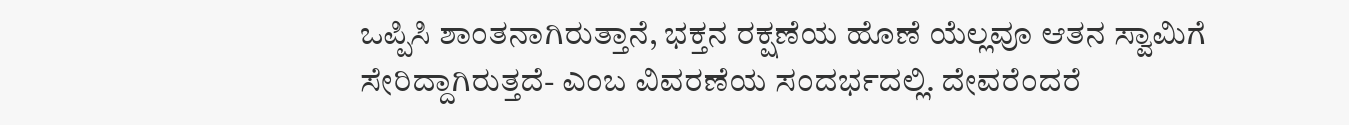ಒಪ್ಪಿಸಿ ಶಾಂತನಾಗಿರುತ್ತಾನೆ, ಭಕ್ತನ ರಕ್ಷಣೆಯ ಹೊಣೆ ಯೆಲ್ಲವೂ ಆತನ ಸ್ವಾಮಿಗೆ ಸೇರಿದ್ದಾಗಿರುತ್ತದೆ- ಎಂಬ ವಿವರಣೆಯ ಸಂದರ್ಭದಲ್ಲಿ. ದೇವರೆಂದರೆ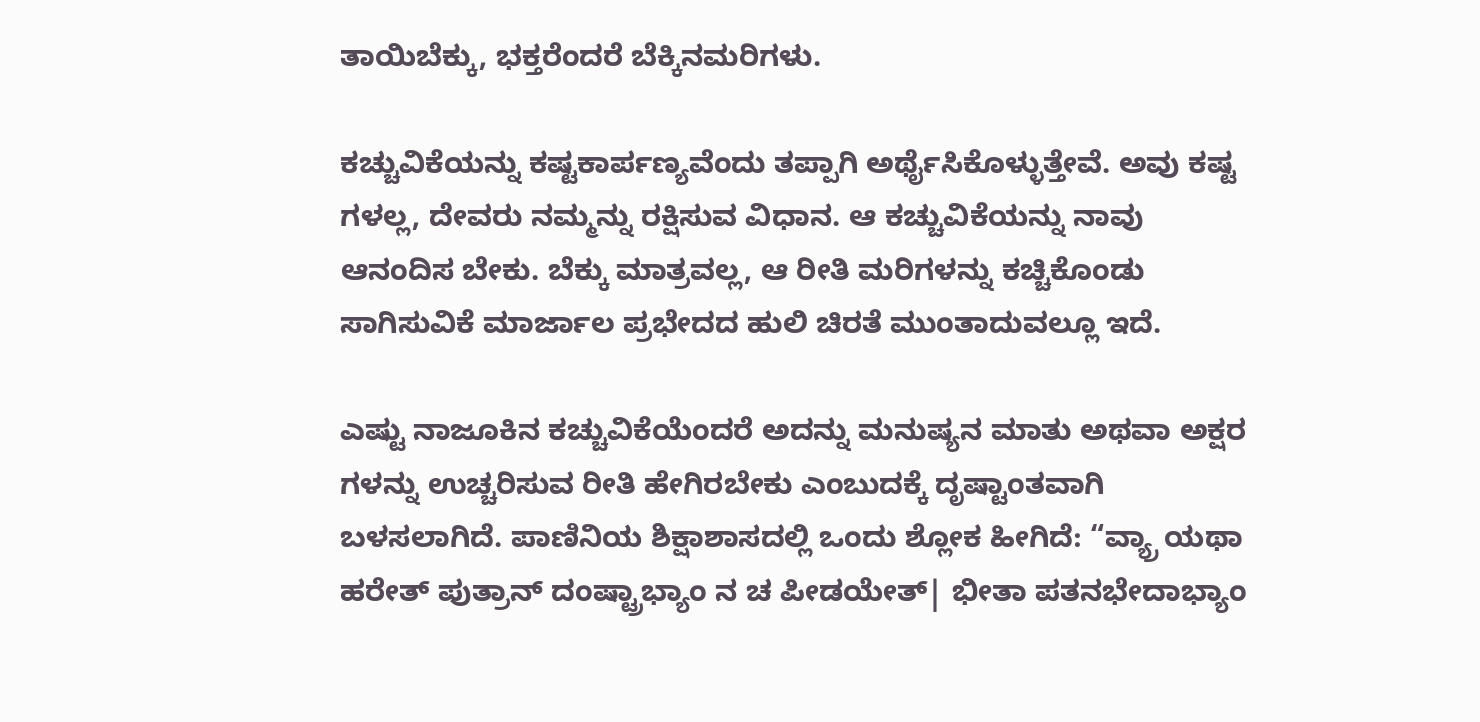ತಾಯಿಬೆಕ್ಕು, ಭಕ್ತರೆಂದರೆ ಬೆಕ್ಕಿನಮರಿಗಳು.

ಕಚ್ಚುವಿಕೆಯನ್ನು ಕಷ್ಟಕಾರ್ಪಣ್ಯವೆಂದು ತಪ್ಪಾಗಿ ಅರ್ಥೈಸಿಕೊಳ್ಳುತ್ತೇವೆ. ಅವು ಕಷ್ಟ ಗಳಲ್ಲ, ದೇವರು ನಮ್ಮನ್ನು ರಕ್ಷಿಸುವ ವಿಧಾನ. ಆ ಕಚ್ಚುವಿಕೆಯನ್ನು ನಾವು ಆನಂದಿಸ ಬೇಕು. ಬೆಕ್ಕು ಮಾತ್ರವಲ್ಲ, ಆ ರೀತಿ ಮರಿಗಳನ್ನು ಕಚ್ಚಿಕೊಂಡು ಸಾಗಿಸುವಿಕೆ ಮಾರ್ಜಾಲ ಪ್ರಭೇದದ ಹುಲಿ ಚಿರತೆ ಮುಂತಾದುವಲ್ಲೂ ಇದೆ.

ಎಷ್ಟು ನಾಜೂಕಿನ ಕಚ್ಚುವಿಕೆಯೆಂದರೆ ಅದನ್ನು ಮನುಷ್ಯನ ಮಾತು ಅಥವಾ ಅಕ್ಷರ ಗಳನ್ನು ಉಚ್ಚರಿಸುವ ರೀತಿ ಹೇಗಿರಬೇಕು ಎಂಬುದಕ್ಕೆ ದೃಷ್ಟಾಂತವಾಗಿ ಬಳಸಲಾಗಿದೆ. ಪಾಣಿನಿಯ ಶಿಕ್ಷಾಶಾಸದಲ್ಲಿ ಒಂದು ಶ್ಲೋಕ ಹೀಗಿದೆ: “ವ್ಯ್ರಾ ಯಥಾ ಹರೇತ್ ಪುತ್ರಾನ್ ದಂಷ್ಟ್ರಾಭ್ಯಾಂ ನ ಚ ಪೀಡಯೇತ್| ಭೀತಾ ಪತನಭೇದಾಭ್ಯಾಂ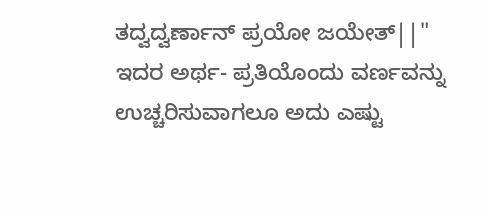ತದ್ವದ್ವರ್ಣಾನ್ ಪ್ರಯೋ ಜಯೇತ್||" ಇದರ ಅರ್ಥ- ಪ್ರತಿಯೊಂದು ವರ್ಣವನ್ನು ಉಚ್ಚರಿಸುವಾಗಲೂ ಅದು ಎಷ್ಟು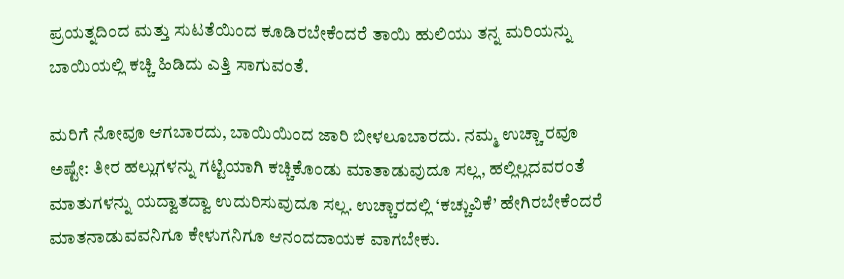ಪ್ರಯತ್ನದಿಂದ ಮತ್ತು ಸುಟತೆಯಿಂದ ಕೂಡಿರಬೇಕೆಂದರೆ ತಾಯಿ ಹುಲಿಯು ತನ್ನ ಮರಿಯನ್ನು ಬಾಯಿಯಲ್ಲಿ ಕಚ್ಚಿ ಹಿಡಿದು ಎತ್ತಿ ಸಾಗುವಂತೆ.

ಮರಿಗೆ ನೋವೂ ಆಗಬಾರದು, ಬಾಯಿಯಿಂದ ಜಾರಿ ಬೀಳಲೂಬಾರದು. ನಮ್ಮ ಉಚ್ಚಾ ರವೂ ಅಷ್ಟೇ: ತೀರ ಹಲ್ಲುಗಳನ್ನು ಗಟ್ಟಿಯಾಗಿ ಕಚ್ಚಿಕೊಂಡು ಮಾತಾಡುವುದೂ ಸಲ್ಲ, ಹಲ್ಲಿಲ್ಲದವರಂತೆ ಮಾತುಗಳನ್ನು ಯದ್ವಾತದ್ವಾ ಉದುರಿಸುವುದೂ ಸಲ್ಲ. ಉಚ್ಚಾರದಲ್ಲಿ ‘ಕಚ್ಚುವಿಕೆ’ ಹೇಗಿರಬೇಕೆಂದರೆ ಮಾತನಾಡುವವನಿಗೂ ಕೇಳುಗನಿಗೂ ಆನಂದದಾಯಕ ವಾಗಬೇಕು.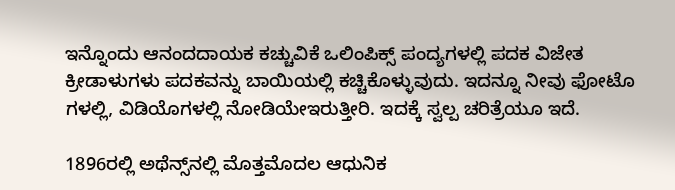ಇನ್ನೊಂದು ಆನಂದದಾಯಕ ಕಚ್ಚುವಿಕೆ ಒಲಿಂಪಿಕ್ಸ್ ಪಂದ್ಯಗಳಲ್ಲಿ ಪದಕ ವಿಜೇತ ಕ್ರೀಡಾಳುಗಳು ಪದಕವನ್ನು ಬಾಯಿಯಲ್ಲಿ ಕಚ್ಚಿಕೊಳ್ಳುವುದು. ಇದನ್ನೂ ನೀವು ಫೋಟೊ ಗಳಲ್ಲಿ, ವಿಡಿಯೊಗಳಲ್ಲಿ ನೋಡಿಯೇಇರುತ್ತೀರಿ. ಇದಕ್ಕೆ ಸ್ವಲ್ಪ ಚರಿತ್ರೆಯೂ ಇದೆ.

1896ರಲ್ಲಿ ಅಥೆನ್ಸ್‌ನಲ್ಲಿ ಮೊತ್ತಮೊದಲ ಆಧುನಿಕ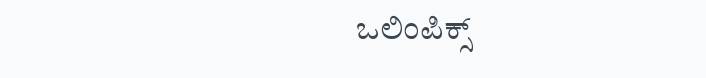ಒಲಿಂಪಿಕ್ಸ್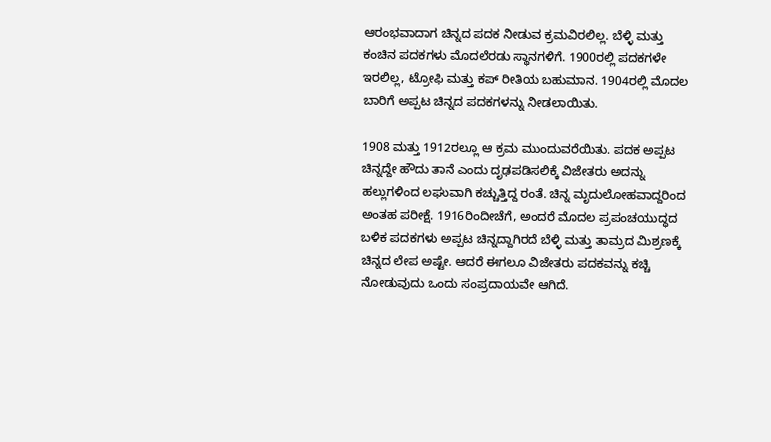ಆರಂಭವಾದಾಗ ಚಿನ್ನದ ಪದಕ ನೀಡುವ ಕ್ರಮವಿರಲಿಲ್ಲ. ಬೆಳ್ಳಿ ಮತ್ತು ಕಂಚಿನ ಪದಕಗಳು ಮೊದಲೆರಡು ಸ್ಥಾನಗಳಿಗೆ. 1900ರಲ್ಲಿ ಪದಕಗಳೇ ಇರಲಿಲ್ಲ, ಟ್ರೋಫಿ ಮತ್ತು ಕಪ್ ರೀತಿಯ ಬಹುಮಾನ. 1904ರಲ್ಲಿ ಮೊದಲ ಬಾರಿಗೆ ಅಪ್ಪಟ ಚಿನ್ನದ ಪದಕಗಳನ್ನು ನೀಡಲಾಯಿತು.

1908 ಮತ್ತು 1912ರಲ್ಲೂ ಆ ಕ್ರಮ ಮುಂದುವರೆಯಿತು. ಪದಕ ಅಪ್ಪಟ ಚಿನ್ನದ್ದೇ ಹೌದು ತಾನೆ ಎಂದು ದೃಢಪಡಿಸಲಿಕ್ಕೆ ವಿಜೇತರು ಅದನ್ನು ಹಲ್ಲುಗಳಿಂದ ಲಘುವಾಗಿ ಕಚ್ಚುತ್ತಿದ್ದ ರಂತೆ. ಚಿನ್ನ ಮೃದುಲೋಹವಾದ್ದರಿಂದ ಅಂತಹ ಪರೀಕ್ಷೆ. 1916ರಿಂದೀಚೆಗೆ, ಅಂದರೆ ಮೊದಲ ಪ್ರಪಂಚಯುದ್ಧದ ಬಳಿಕ ಪದಕಗಳು ಅಪ್ಪಟ ಚಿನ್ನದ್ದಾಗಿರದೆ ಬೆಳ್ಳಿ ಮತ್ತು ತಾಮ್ರದ ಮಿಶ್ರಣಕ್ಕೆ ಚಿನ್ನದ ಲೇಪ ಅಷ್ಟೇ. ಆದರೆ ಈಗಲೂ ವಿಜೇತರು ಪದಕವನ್ನು ಕಚ್ಚಿ ನೋಡುವುದು ಒಂದು ಸಂಪ್ರದಾಯವೇ ಆಗಿದೆ.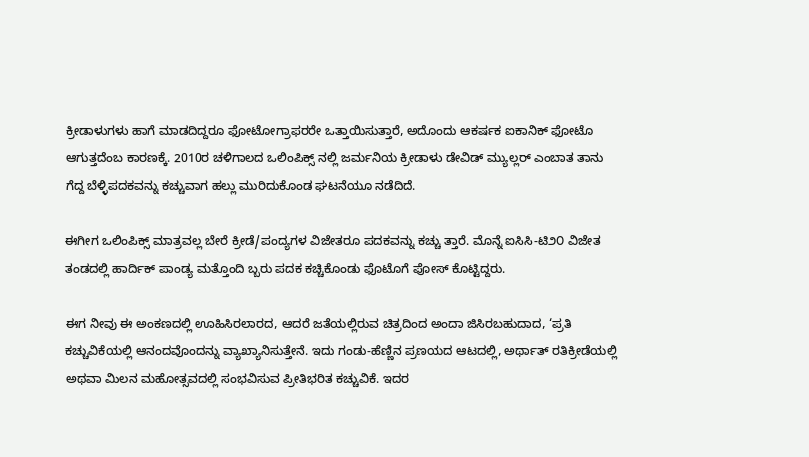ಕ್ರೀಡಾಳುಗಳು ಹಾಗೆ ಮಾಡದಿದ್ದರೂ ಫೋಟೋಗ್ರಾಫರರೇ ಒತ್ತಾಯಿಸುತ್ತಾರೆ, ಅದೊಂದು ಆಕರ್ಷಕ ಐಕಾನಿಕ್ ಫೋಟೊ ಆಗುತ್ತದೆಂಬ ಕಾರಣಕ್ಕೆ. 2010ರ ಚಳಿಗಾಲದ ಒಲಿಂಪಿಕ್ಸ್‌ ನಲ್ಲಿ ಜರ್ಮನಿಯ ಕ್ರೀಡಾಳು ಡೇವಿಡ್ ಮ್ಯುಲ್ಲರ್ ಎಂಬಾತ ತಾನು ಗೆದ್ದ ಬೆಳ್ಳಿಪದಕವನ್ನು ಕಚ್ಚುವಾಗ ಹಲ್ಲು ಮುರಿದುಕೊಂಡ ಘಟನೆಯೂ ನಡೆದಿದೆ.

ಈಗೀಗ ಒಲಿಂಪಿಕ್ಸ್ ಮಾತ್ರವಲ್ಲ ಬೇರೆ ಕ್ರೀಡೆ/ಪಂದ್ಯಗಳ ವಿಜೇತರೂ ಪದಕವನ್ನು ಕಚ್ಚು ತ್ತಾರೆ. ಮೊನ್ನೆ ಐಸಿಸಿ-ಟಿ೨೦ ವಿಜೇತ ತಂಡದಲ್ಲಿ ಹಾರ್ದಿಕ್ ಪಾಂಡ್ಯ ಮತ್ತೊಂದಿ ಬ್ಬರು ಪದಕ ಕಚ್ಚಿಕೊಂಡು ಫೊಟೊಗೆ ಪೋಸ್ ಕೊಟ್ಟಿದ್ದರು.

ಈಗ ನೀವು ಈ ಅಂಕಣದಲ್ಲಿ ಊಹಿಸಿರಲಾರದ, ಆದರೆ ಜತೆಯಲ್ಲಿರುವ ಚಿತ್ರದಿಂದ ಅಂದಾ ಜಿಸಿರಬಹುದಾದ, ‘ಪ್ರತಿ ಕಚ್ಚುವಿಕೆಯಲ್ಲಿ ಆನಂದವೊಂದನ್ನು ವ್ಯಾಖ್ಯಾನಿಸುತ್ತೇನೆ. ಇದು ಗಂಡು-ಹೆಣ್ಣಿನ ಪ್ರಣಯದ ಆಟದಲ್ಲಿ, ಅರ್ಥಾತ್ ರತಿಕ್ರೀಡೆಯಲ್ಲಿ ಅಥವಾ ಮಿಲನ ಮಹೋತ್ಸವದಲ್ಲಿ ಸಂಭವಿಸುವ ಪ್ರೀತಿಭರಿತ ಕಚ್ಚುವಿಕೆ. ಇದರ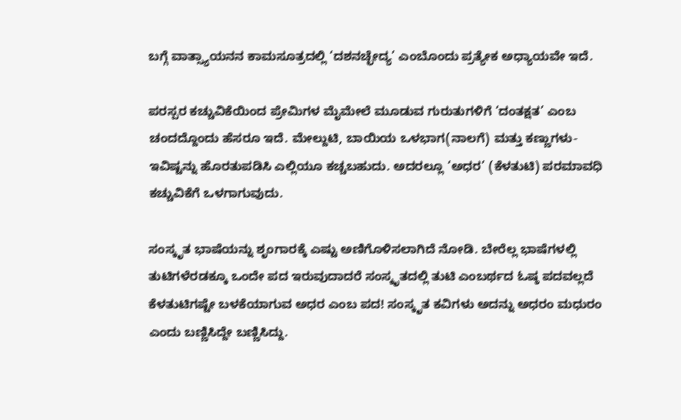ಬಗ್ಗೆ ವಾತ್ಸ್ಯಾಯನನ ಕಾಮಸೂತ್ರದಲ್ಲಿ ‘ದಶನಚ್ಛೇದ್ಯ’ ಎಂಬೊಂದು ಪ್ರತ್ಯೇಕ ಅಧ್ಯಾಯವೇ ಇದೆ.

ಪರಸ್ಪರ ಕಚ್ಚುವಿಕೆಯಿಂದ ಪ್ರೇಮಿಗಳ ಮೈಮೇಲೆ ಮೂಡುವ ಗುರುತುಗಳಿಗೆ ‘ದಂತಕ್ಷತ’ ಎಂಬ ಚಂದದ್ದೊಂದು ಹೆಸರೂ ಇದೆ. ಮೇಲ್ದುಟಿ, ಬಾಯಿಯ ಒಳಭಾಗ(ನಾಲಗೆ) ಮತ್ತು ಕಣ್ಣುಗಳು- ಇವಿಷ್ಟನ್ನು ಹೊರತುಪಡಿಸಿ ಎಲ್ಲಿಯೂ ಕಚ್ಚಬಹುದು. ಅದರಲ್ಲೂ ‘ಅಧರ’ (ಕೆಳತುಟಿ) ಪರಮಾವಧಿ ಕಚ್ಚುವಿಕೆಗೆ ಒಳಗಾಗುವುದು.

ಸಂಸ್ಕೃತ ಭಾಷೆಯನ್ನು ಶೃಂಗಾರಕ್ಕೆ ಎಷ್ಟು ಅಣಿಗೊಳಿಸಲಾಗಿದೆ ನೋಡಿ. ಬೇರೆಲ್ಲ ಭಾಷೆಗಳಲ್ಲಿ ತುಟಿಗಳೆರಡಕ್ಕೂ ಒಂದೇ ಪದ ಇರುವುದಾದರೆ ಸಂಸ್ಕೃತದಲ್ಲಿ ತುಟಿ ಎಂಬರ್ಥದ ಓಷ್ಠ ಪದವಲ್ಲದೆ ಕೆಳತುಟಿಗಷ್ಟೇ ಬಳಕೆಯಾಗುವ ಅಧರ ಎಂಬ ಪದ! ಸಂಸ್ಕೃತ ಕವಿಗಳು ಅದನ್ನು ಅಧರಂ ಮಧುರಂ ಎಂದು ಬಣ್ಣಿಸಿದ್ದೇ ಬಣ್ಣಿಸಿದ್ದು.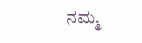ನಮ್ಮ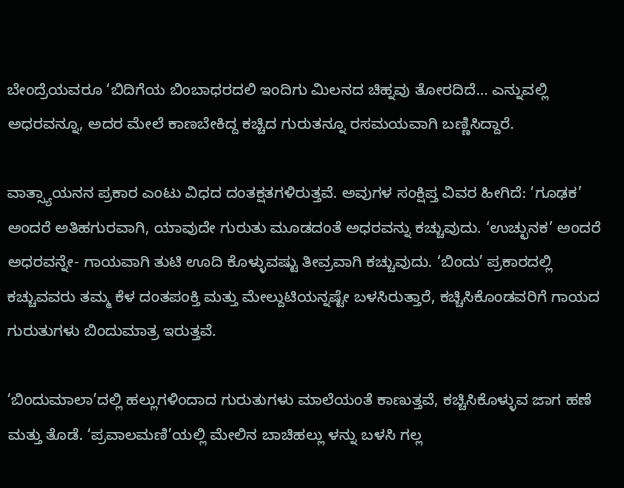ಬೇಂದ್ರೆಯವರೂ ‘ಬಿದಿಗೆಯ ಬಿಂಬಾಧರದಲಿ ಇಂದಿಗು ಮಿಲನದ ಚಿಹ್ನವು ತೋರದಿದೆ... ಎನ್ನುವಲ್ಲಿ ಅಧರವನ್ನೂ, ಅದರ ಮೇಲೆ ಕಾಣಬೇಕಿದ್ದ ಕಚ್ಚಿದ ಗುರುತನ್ನೂ ರಸಮಯವಾಗಿ ಬಣ್ಣಿಸಿದ್ದಾರೆ.

ವಾತ್ಸ್ಯಾಯನನ ಪ್ರಕಾರ ಎಂಟು ವಿಧದ ದಂತಕ್ಷತಗಳಿರುತ್ತವೆ. ಅವುಗಳ ಸಂಕ್ಷಿಪ್ತ ವಿವರ ಹೀಗಿದೆ: ‘ಗೂಢಕ’ ಅಂದರೆ ಅತಿಹಗುರವಾಗಿ, ಯಾವುದೇ ಗುರುತು ಮೂಡದಂತೆ ಅಧರವನ್ನು ಕಚ್ಚುವುದು. ‘ಉಚ್ಛುನಕ’ ಅಂದರೆ ಅಧರವನ್ನೇ- ಗಾಯವಾಗಿ ತುಟಿ ಊದಿ ಕೊಳ್ಳುವಷ್ಟು ತೀವ್ರವಾಗಿ ಕಚ್ಚುವುದು. ‘ಬಿಂದು’ ಪ್ರಕಾರದಲ್ಲಿ ಕಚ್ಚುವವರು ತಮ್ಮ ಕೆಳ ದಂತಪಂಕ್ತಿ ಮತ್ತು ಮೇಲ್ದುಟಿಯನ್ನಷ್ಟೇ ಬಳಸಿರುತ್ತಾರೆ, ಕಚ್ಚಿಸಿಕೊಂಡವರಿಗೆ ಗಾಯದ ಗುರುತುಗಳು ಬಿಂದುಮಾತ್ರ ಇರುತ್ತವೆ.

‘ಬಿಂದುಮಾಲಾ’ದಲ್ಲಿ ಹಲ್ಲುಗಳಿಂದಾದ ಗುರುತುಗಳು ಮಾಲೆಯಂತೆ ಕಾಣುತ್ತವೆ, ಕಚ್ಚಿಸಿಕೊಳ್ಳುವ ಜಾಗ ಹಣೆ ಮತ್ತು ತೊಡೆ. ‘ಪ್ರವಾಲಮಣಿ’ಯಲ್ಲಿ ಮೇಲಿನ ಬಾಚಿಹಲ್ಲು ಳನ್ನು ಬಳಸಿ ಗಲ್ಲ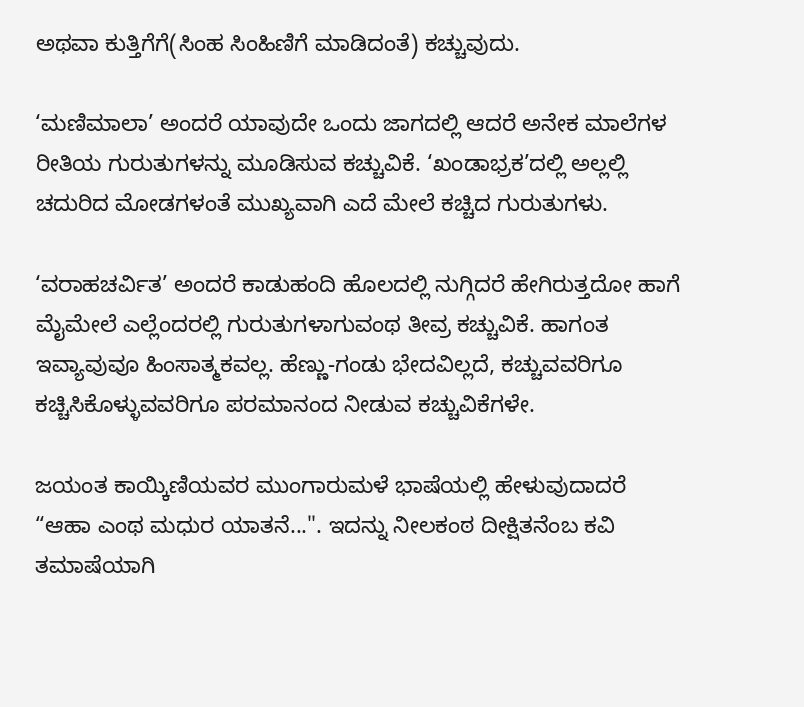ಅಥವಾ ಕುತ್ತಿಗೆಗೆ(ಸಿಂಹ ಸಿಂಹಿಣಿಗೆ ಮಾಡಿದಂತೆ) ಕಚ್ಚುವುದು.

‘ಮಣಿಮಾಲಾ’ ಅಂದರೆ ಯಾವುದೇ ಒಂದು ಜಾಗದಲ್ಲಿ ಆದರೆ ಅನೇಕ ಮಾಲೆಗಳ ರೀತಿಯ ಗುರುತುಗಳನ್ನು ಮೂಡಿಸುವ ಕಚ್ಚುವಿಕೆ. ‘ಖಂಡಾಭ್ರಕ’ದಲ್ಲಿ ಅಲ್ಲಲ್ಲಿ ಚದುರಿದ ಮೋಡಗಳಂತೆ ಮುಖ್ಯವಾಗಿ ಎದೆ ಮೇಲೆ ಕಚ್ಚಿದ ಗುರುತುಗಳು.

‘ವರಾಹಚರ್ವಿತ’ ಅಂದರೆ ಕಾಡುಹಂದಿ ಹೊಲದಲ್ಲಿ ನುಗ್ಗಿದರೆ ಹೇಗಿರುತ್ತದೋ ಹಾಗೆ ಮೈಮೇಲೆ ಎಲ್ಲೆಂದರಲ್ಲಿ ಗುರುತುಗಳಾಗುವಂಥ ತೀವ್ರ ಕಚ್ಚುವಿಕೆ. ಹಾಗಂತ ಇವ್ಯಾವುವೂ ಹಿಂಸಾತ್ಮಕವಲ್ಲ. ಹೆಣ್ಣು-ಗಂಡು ಭೇದವಿಲ್ಲದೆ, ಕಚ್ಚುವವರಿಗೂ ಕಚ್ಚಿಸಿಕೊಳ್ಳುವವರಿಗೂ ಪರಮಾನಂದ ನೀಡುವ ಕಚ್ಚುವಿಕೆಗಳೇ.

ಜಯಂತ ಕಾಯ್ಕಿಣಿಯವರ ಮುಂಗಾರುಮಳೆ ಭಾಷೆಯಲ್ಲಿ ಹೇಳುವುದಾದರೆ “ಆಹಾ ಎಂಥ ಮಧುರ ಯಾತನೆ...". ಇದನ್ನು ನೀಲಕಂಠ ದೀಕ್ಷಿತನೆಂಬ ಕವಿ ತಮಾಷೆಯಾಗಿ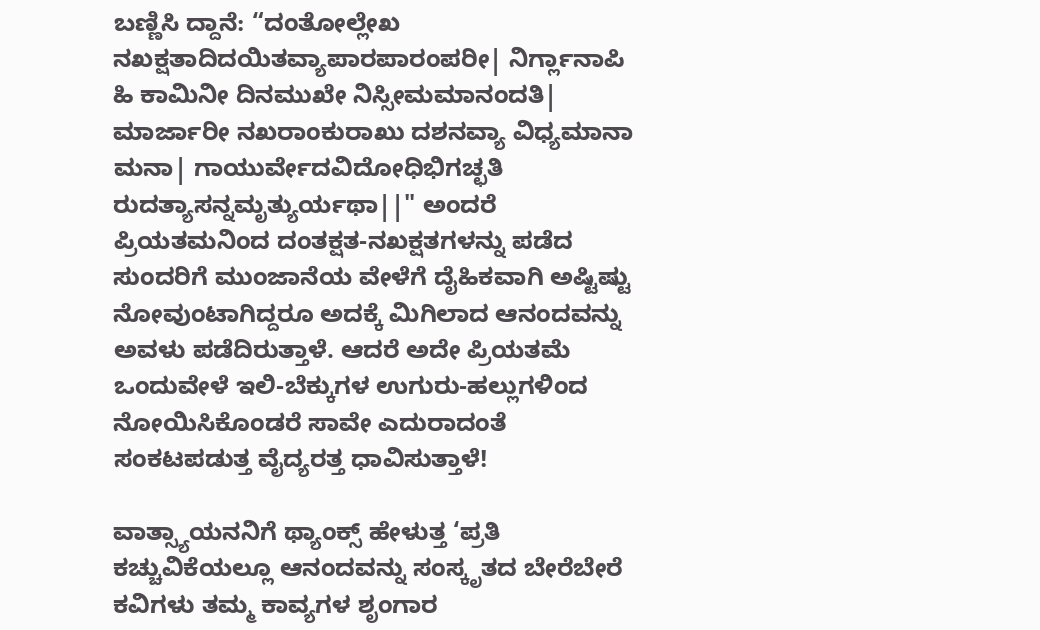ಬಣ್ಣಿಸಿ ದ್ದಾನೆ: “ದಂತೋಲ್ಲೇಖ ನಖಕ್ಷತಾದಿದಯಿತವ್ಯಾಪಾರಪಾರಂಪರೀ| ನಿರ್ಗ್ಲಾನಾಪಿ ಹಿ ಕಾಮಿನೀ ದಿನಮುಖೇ ನಿಸ್ಸೀಮಮಾನಂದತಿ| ಮಾರ್ಜಾರೀ ನಖರಾಂಕುರಾಖು ದಶನವ್ಯಾ ವಿಧ್ಯಮಾನಾ ಮನಾ| ಗಾಯುರ್ವೇದವಿದೋಧಿಭಿಗಚ್ಛತಿ ರುದತ್ಯಾಸನ್ನಮೃತ್ಯುರ್ಯಥಾ||" ಅಂದರೆ ಪ್ರಿಯತಮನಿಂದ ದಂತಕ್ಷತ-ನಖಕ್ಷತಗಳನ್ನು ಪಡೆದ ಸುಂದರಿಗೆ ಮುಂಜಾನೆಯ ವೇಳೆಗೆ ದೈಹಿಕವಾಗಿ ಅಷ್ಟಿಷ್ಟು ನೋವುಂಟಾಗಿದ್ದರೂ ಅದಕ್ಕೆ ಮಿಗಿಲಾದ ಆನಂದವನ್ನು ಅವಳು ಪಡೆದಿರುತ್ತಾಳೆ. ಆದರೆ ಅದೇ ಪ್ರಿಯತಮೆ ಒಂದುವೇಳೆ ಇಲಿ-ಬೆಕ್ಕುಗಳ ಉಗುರು-ಹಲ್ಲುಗಳಿಂದ ನೋಯಿಸಿಕೊಂಡರೆ ಸಾವೇ ಎದುರಾದಂತೆ ಸಂಕಟಪಡುತ್ತ ವೈದ್ಯರತ್ತ ಧಾವಿಸುತ್ತಾಳೆ!

ವಾತ್ಸ್ಯಾಯನನಿಗೆ ಥ್ಯಾಂಕ್ಸ್ ಹೇಳುತ್ತ ‘ಪ್ರತಿ ಕಚ್ಚುವಿಕೆಯಲ್ಲೂ ಆನಂದವನ್ನು ಸಂಸ್ಕೃತದ ಬೇರೆಬೇರೆ ಕವಿಗಳು ತಮ್ಮ ಕಾವ್ಯಗಳ ಶೃಂಗಾರ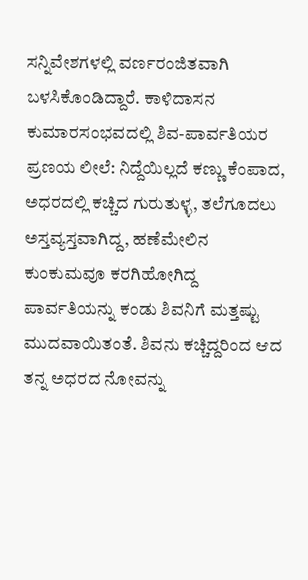ಸನ್ನಿವೇಶಗಳಲ್ಲಿ ವರ್ಣರಂಜಿತವಾಗಿ ಬಳಸಿಕೊಂಡಿದ್ದಾರೆ. ಕಾಳಿದಾಸನ ಕುಮಾರಸಂಭವದಲ್ಲಿ ಶಿವ-ಪಾರ್ವತಿಯರ ಪ್ರಣಯ ಲೀಲೆ: ನಿದ್ದೆಯಿಲ್ಲದೆ ಕಣ್ಣು ಕೆಂಪಾದ, ಅಧರದಲ್ಲಿ ಕಚ್ಚಿದ ಗುರುತುಳ್ಳ, ತಲೆಗೂದಲು ಅಸ್ತವ್ಯಸ್ತವಾಗಿದ್ದ, ಹಣೆಮೇಲಿನ ಕುಂಕುಮವೂ ಕರಗಿಹೋಗಿದ್ದ ಪಾರ್ವತಿಯನ್ನು ಕಂಡು ಶಿವನಿಗೆ ಮತ್ತಷ್ಟು ಮುದವಾಯಿತಂತೆ. ಶಿವನು ಕಚ್ಚಿದ್ದರಿಂದ ಆದ ತನ್ನ ಅಧರದ ನೋವನ್ನು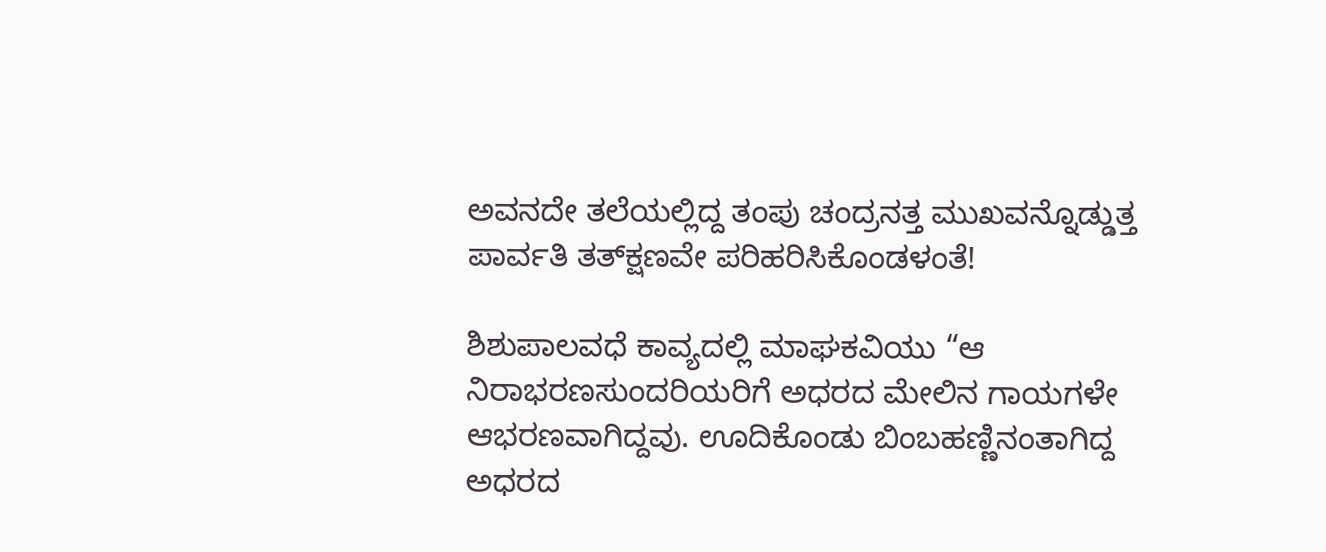ಅವನದೇ ತಲೆಯಲ್ಲಿದ್ದ ತಂಪು ಚಂದ್ರನತ್ತ ಮುಖವನ್ನೊಡ್ಡುತ್ತ ಪಾರ್ವತಿ ತತ್‌ಕ್ಷಣವೇ ಪರಿಹರಿಸಿಕೊಂಡಳಂತೆ!

ಶಿಶುಪಾಲವಧೆ ಕಾವ್ಯದಲ್ಲಿ ಮಾಘಕವಿಯು “ಆ ನಿರಾಭರಣಸುಂದರಿಯರಿಗೆ ಅಧರದ ಮೇಲಿನ ಗಾಯಗಳೇ ಆಭರಣವಾಗಿದ್ದವು. ಊದಿಕೊಂಡು ಬಿಂಬಹಣ್ಣಿನಂತಾಗಿದ್ದ ಅಧರದ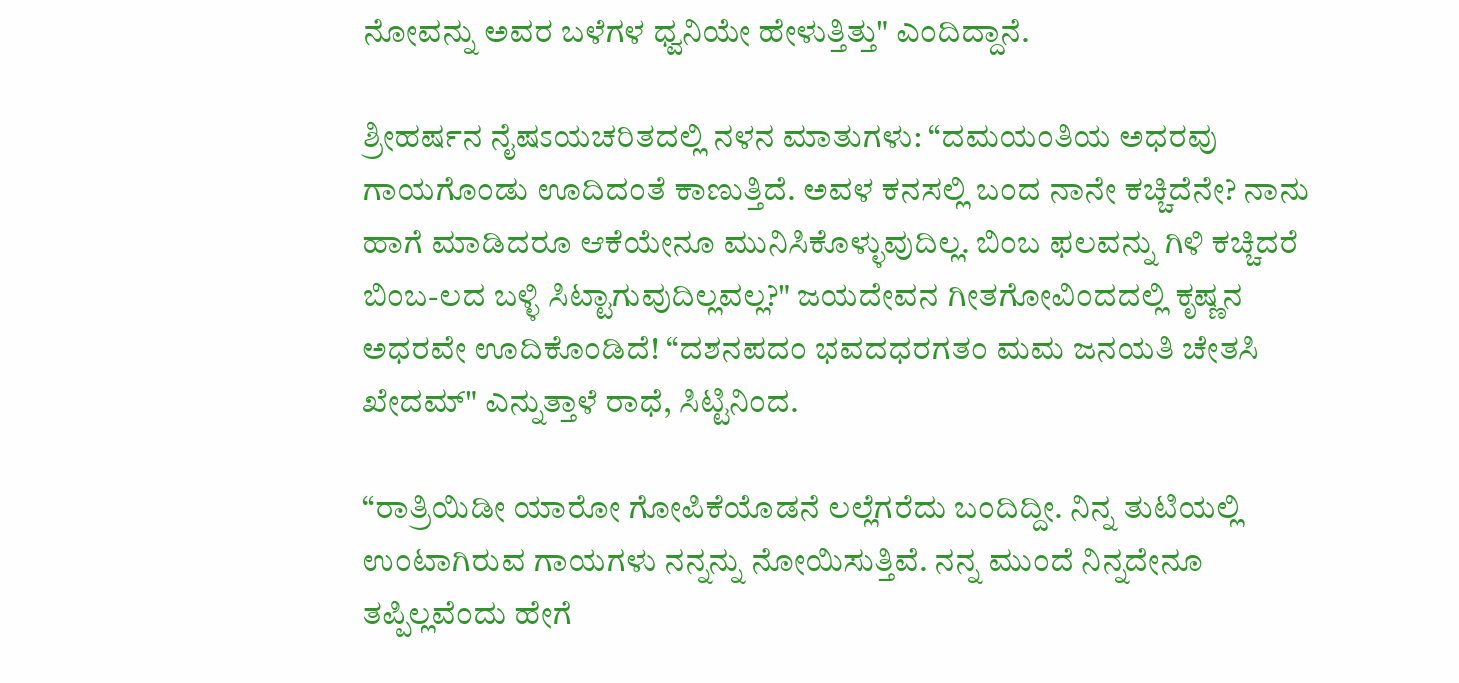ನೋವನ್ನು ಅವರ ಬಳೆಗಳ ಧ್ವನಿಯೇ ಹೇಳುತ್ತಿತ್ತು" ಎಂದಿದ್ದಾನೆ.

ಶ್ರೀಹರ್ಷನ ನೈಷಽಯಚರಿತದಲ್ಲಿ ನಳನ ಮಾತುಗಳು: “ದಮಯಂತಿಯ ಅಧರವು ಗಾಯಗೊಂಡು ಊದಿದಂತೆ ಕಾಣುತ್ತಿದೆ. ಅವಳ ಕನಸಲ್ಲಿ ಬಂದ ನಾನೇ ಕಚ್ಚಿದೆನೇ? ನಾನು ಹಾಗೆ ಮಾಡಿದರೂ ಆಕೆಯೇನೂ ಮುನಿಸಿಕೊಳ್ಳುವುದಿಲ್ಲ. ಬಿಂಬ ಫಲವನ್ನು ಗಿಳಿ ಕಚ್ಚಿದರೆ ಬಿಂಬ-ಲದ ಬಳ್ಳಿ ಸಿಟ್ಟಾಗುವುದಿಲ್ಲವಲ್ಲ?" ಜಯದೇವನ ಗೀತಗೋವಿಂದದಲ್ಲಿ ಕೃಷ್ಣನ ಅಧರವೇ ಊದಿಕೊಂಡಿದೆ! “ದಶನಪದಂ ಭವದಧರಗತಂ ಮಮ ಜನಯತಿ ಚೇತಸಿ ಖೇದಮ್" ಎನ್ನುತ್ತಾಳೆ ರಾಧೆ, ಸಿಟ್ಟಿನಿಂದ.

“ರಾತ್ರಿಯಿಡೀ ಯಾರೋ ಗೋಪಿಕೆಯೊಡನೆ ಲಲ್ಲೆಗರೆದು ಬಂದಿದ್ದೀ. ನಿನ್ನ ತುಟಿಯಲ್ಲಿ ಉಂಟಾಗಿರುವ ಗಾಯಗಳು ನನ್ನನ್ನು ನೋಯಿಸುತ್ತಿವೆ. ನನ್ನ ಮುಂದೆ ನಿನ್ನದೇನೂ ತಪ್ಪಿಲ್ಲವೆಂದು ಹೇಗೆ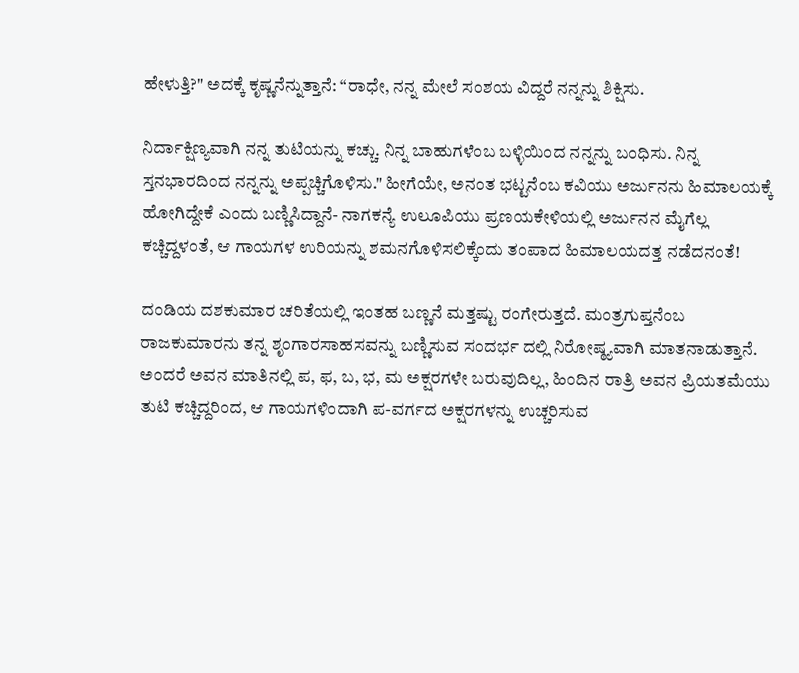ಹೇಳುತ್ತಿ?" ಅದಕ್ಕೆ ಕೃಷ್ಣನೆನ್ನುತ್ತಾನೆ: “ರಾಧೇ, ನನ್ನ ಮೇಲೆ ಸಂಶಯ ವಿದ್ದರೆ ನನ್ನನ್ನು ಶಿಕ್ಷಿಸು.

ನಿರ್ದಾಕ್ಷಿಣ್ಯವಾಗಿ ನನ್ನ ತುಟಿಯನ್ನು ಕಚ್ಚು. ನಿನ್ನ ಬಾಹುಗಳೆಂಬ ಬಳ್ಳಿಯಿಂದ ನನ್ನನ್ನು ಬಂಧಿಸು. ನಿನ್ನ ಸ್ತನಭಾರದಿಂದ ನನ್ನನ್ನು ಅಪ್ಪಚ್ಚಿಗೊಳಿಸು." ಹೀಗೆಯೇ, ಅನಂತ ಭಟ್ಟನೆಂಬ ಕವಿಯು ಅರ್ಜುನನು ಹಿಮಾಲಯಕ್ಕೆ ಹೋಗಿದ್ದೇಕೆ ಎಂದು ಬಣ್ಣಿಸಿದ್ದಾನೆ- ನಾಗಕನ್ಯೆ ಉಲೂಪಿಯು ಪ್ರಣಯಕೇಳಿಯಲ್ಲಿ ಅರ್ಜುನನ ಮೈಗೆಲ್ಲ ಕಚ್ಚಿದ್ದಳಂತೆ, ಆ ಗಾಯಗಳ ಉರಿಯನ್ನು ಶಮನಗೊಳಿಸಲಿಕ್ಕೆಂದು ತಂಪಾದ ಹಿಮಾಲಯದತ್ತ ನಡೆದನಂತೆ!

ದಂಡಿಯ ದಶಕುಮಾರ ಚರಿತೆಯಲ್ಲಿ ಇಂತಹ ಬಣ್ಣನೆ ಮತ್ತಷ್ಟು ರಂಗೇರುತ್ತದೆ. ಮಂತ್ರಗುಪ್ತನೆಂಬ ರಾಜಕುಮಾರನು ತನ್ನ ಶೃಂಗಾರಸಾಹಸವನ್ನು ಬಣ್ಣಿಸುವ ಸಂದರ್ಭ ದಲ್ಲಿ ನಿರೋಷ್ಠ್ಯವಾಗಿ ಮಾತನಾಡುತ್ತಾನೆ. ಅಂದರೆ ಅವನ ಮಾತಿನಲ್ಲಿ ಪ, ಫ, ಬ, ಭ, ಮ ಅಕ್ಷರಗಳೇ ಬರುವುದಿಲ್ಲ, ಹಿಂದಿನ ರಾತ್ರಿ ಅವನ ಪ್ರಿಯತಮೆಯು ತುಟಿ ಕಚ್ಚಿದ್ದರಿಂದ, ಆ ಗಾಯಗಳಿಂದಾಗಿ ಪ-ವರ್ಗದ ಅಕ್ಷರಗಳನ್ನು ಉಚ್ಚರಿಸುವ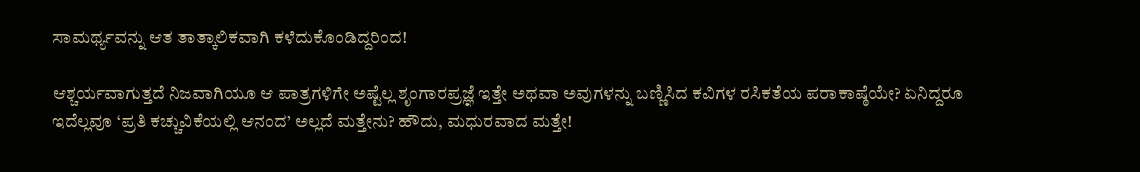ಸಾಮರ್ಥ್ಯವನ್ನು ಆತ ತಾತ್ಕಾಲಿಕವಾಗಿ ಕಳೆದುಕೊಂಡಿದ್ದರಿಂದ!

ಆಶ್ಚರ್ಯವಾಗುತ್ತದೆ ನಿಜವಾಗಿಯೂ ಆ ಪಾತ್ರಗಳಿಗೇ ಅಷ್ಟೆಲ್ಲ ಶೃಂಗಾರಪ್ರಜ್ಞೆ ಇತ್ತೇ ಅಥವಾ ಅವುಗಳನ್ನು ಬಣ್ಣಿಸಿದ ಕವಿಗಳ ರಸಿಕತೆಯ ಪರಾಕಾಷ್ಠೆಯೇ? ಏನಿದ್ದರೂ ಇದೆಲ್ಲವೂ ‘ಪ್ರತಿ ಕಚ್ಚುವಿಕೆಯಲ್ಲಿ ಆನಂದ’ ಅಲ್ಲದೆ ಮತ್ತೇನು? ಹೌದು, ಮಧುರವಾದ ಮತ್ತೇ!